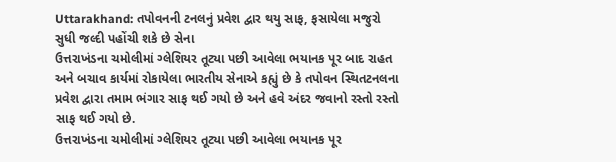Uttarakhand: તપોવનની ટનલનું પ્રવેશ દ્વાર થયુ સાફ, ફસાયેલા મજુરો સુધી જલ્દી પહોંચી શકે છે સેના
ઉત્તરાખંડના ચમોલીમાં ગ્લેશિયર તૂટ્યા પછી આવેલા ભયાનક પૂર બાદ રાહત અને બચાવ કાર્યમાં રોકાયેલા ભારતીય સેનાએ કહ્યું છે કે તપોવન સ્થિતટનલના પ્રવેશ દ્વારા તમામ ભંગાર સાફ થઈ ગયો છે અને હવે અંદર જવાનો રસ્તો રસ્તો સાફ થઈ ગયો છે.
ઉત્તરાખંડના ચમોલીમાં ગ્લેશિયર તૂટ્યા પછી આવેલા ભયાનક પૂર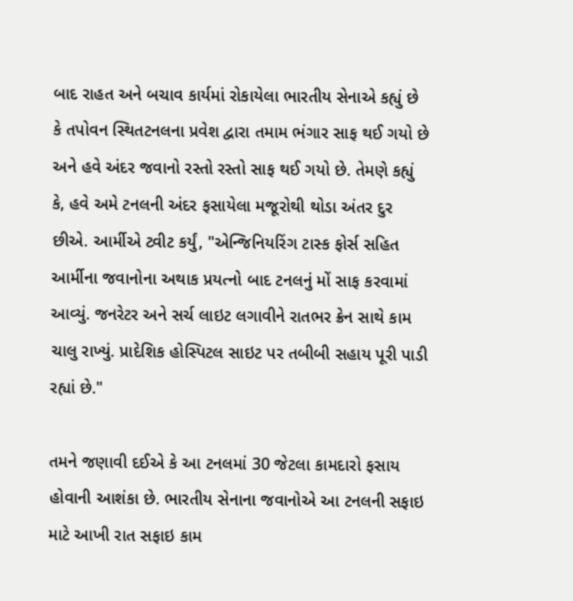બાદ રાહત અને બચાવ કાર્યમાં રોકાયેલા ભારતીય સેનાએ કહ્યું છે કે તપોવન સ્થિતટનલના પ્રવેશ દ્વારા તમામ ભંગાર સાફ થઈ ગયો છે અને હવે અંદર જવાનો રસ્તો રસ્તો સાફ થઈ ગયો છે. તેમણે કહ્યું કે, હવે અમે ટનલની અંદર ફસાયેલા મજૂરોથી થોડા અંતર દુર છીએ. આર્મીએ ટ્વીટ કર્યું, "એન્જિનિયરિંગ ટાસ્ક ફોર્સ સહિત આર્મીના જવાનોના અથાક પ્રયત્નો બાદ ટનલનું મોં સાફ કરવામાં આવ્યું. જનરેટર અને સર્ચ લાઇટ લગાવીને રાતભર ક્રેન સાથે કામ ચાલુ રાખ્યું. પ્રાદેશિક હોસ્પિટલ સાઇટ પર તબીબી સહાય પૂરી પાડી રહ્યાં છે."

તમને જણાવી દઈએ કે આ ટનલમાં 30 જેટલા કામદારો ફસાય હોવાની આશંકા છે. ભારતીય સેનાના જવાનોએ આ ટનલની સફાઇ માટે આખી રાત સફાઇ કામ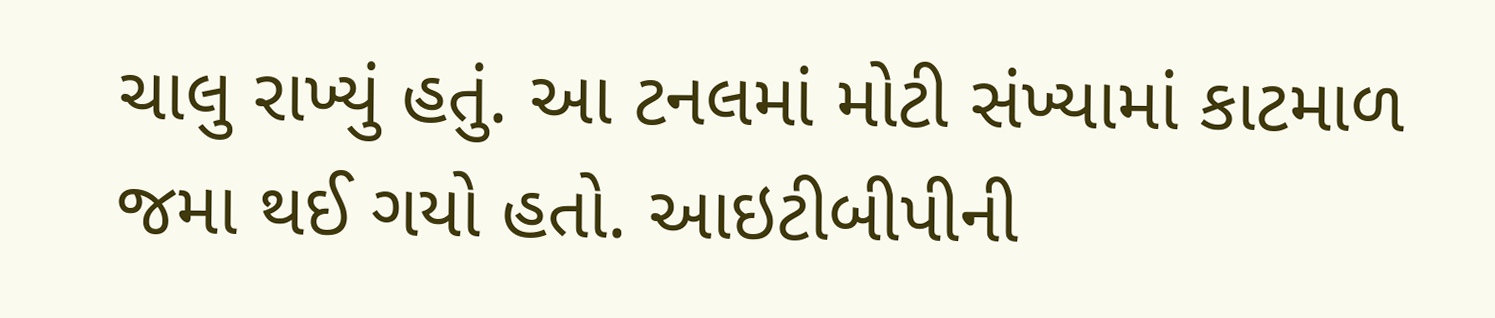ચાલુ રાખ્યું હતું. આ ટનલમાં મોટી સંખ્યામાં કાટમાળ જમા થઈ ગયો હતો. આઇટીબીપીની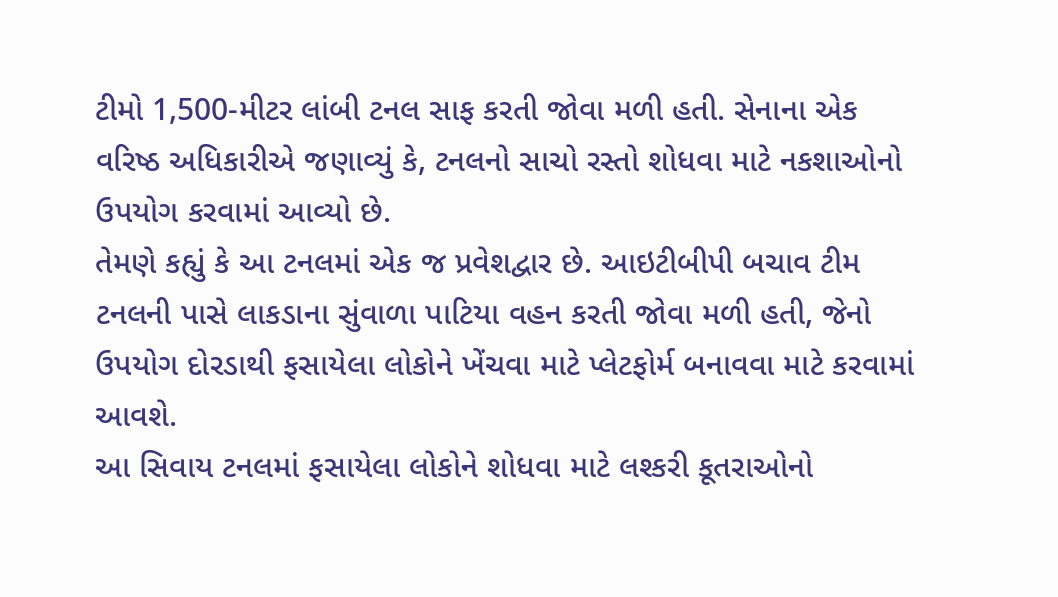ટીમો 1,500-મીટર લાંબી ટનલ સાફ કરતી જોવા મળી હતી. સેનાના એક વરિષ્ઠ અધિકારીએ જણાવ્યું કે, ટનલનો સાચો રસ્તો શોધવા માટે નકશાઓનો ઉપયોગ કરવામાં આવ્યો છે.
તેમણે કહ્યું કે આ ટનલમાં એક જ પ્રવેશદ્વાર છે. આઇટીબીપી બચાવ ટીમ ટનલની પાસે લાકડાના સુંવાળા પાટિયા વહન કરતી જોવા મળી હતી, જેનો ઉપયોગ દોરડાથી ફસાયેલા લોકોને ખેંચવા માટે પ્લેટફોર્મ બનાવવા માટે કરવામાં આવશે.
આ સિવાય ટનલમાં ફસાયેલા લોકોને શોધવા માટે લશ્કરી કૂતરાઓનો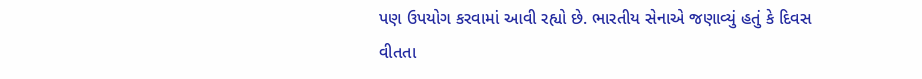પણ ઉપયોગ કરવામાં આવી રહ્યો છે. ભારતીય સેનાએ જણાવ્યું હતું કે દિવસ વીતતા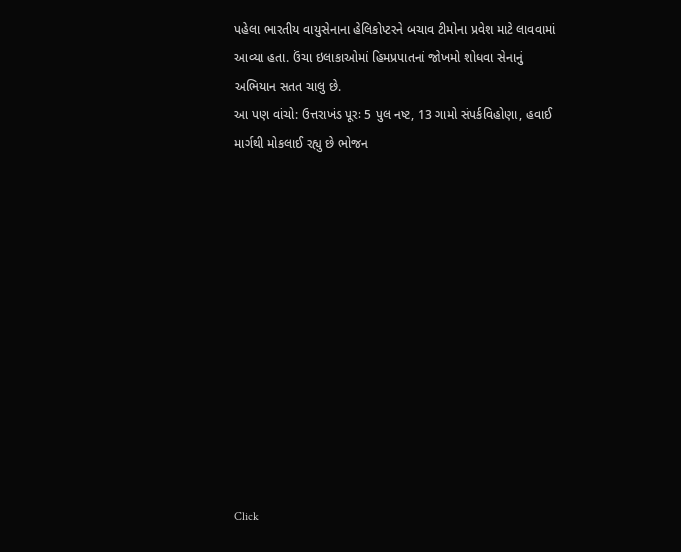પહેલા ભારતીય વાયુસેનાના હેલિકોપ્ટરને બચાવ ટીમોના પ્રવેશ માટે લાવવામાં આવ્યા હતા. ઉંચા ઇલાકાઓમાં હિમપ્રપાતનાં જોખમો શોધવા સેનાનું અભિયાન સતત ચાલુ છે.
આ પણ વાંચો: ઉત્તરાખંડ પૂરઃ 5 પુલ નષ્ટ, 13 ગામો સંપર્કવિહોણા, હવાઈ માર્ગથી મોકલાઈ રહ્યુ છે ભોજન












Click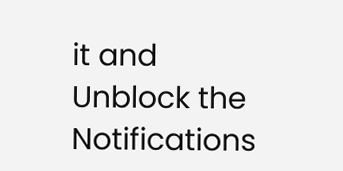it and Unblock the Notifications